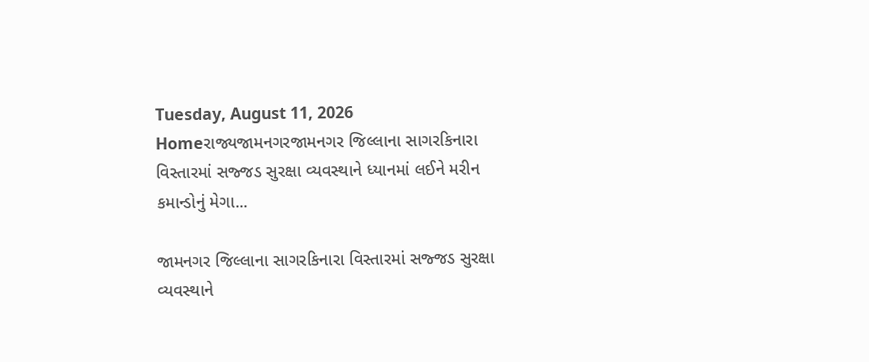Tuesday, August 11, 2026
Homeરાજ્યજામનગરજામનગર જિલ્લાના સાગરકિનારા વિસ્તારમાં સજ્જડ સુરક્ષા વ્યવસ્થાને ધ્યાનમાં લઈને મરીન કમાન્ડોનું મેગા...

જામનગર જિલ્લાના સાગરકિનારા વિસ્તારમાં સજ્જડ સુરક્ષા વ્યવસ્થાને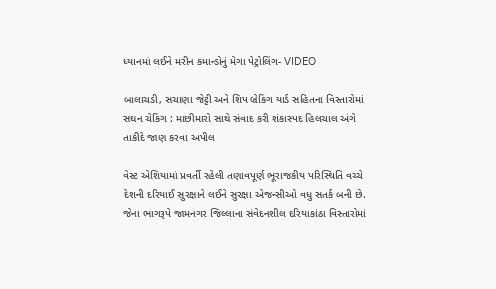ધ્યાનમાં લઈને મરીન કમાન્ડોનું મેગા પેટ્રોલિંગ- VIDEO

બાલાચડી, સચાણા જેટ્ટી અને શિપ બ્રેકિંગ યાર્ડ સહિતના વિસ્તારોમાં સઘન ચેકિંગ : માછીમારો સાથે સંવાદ કરી શંકાસ્પદ હિલચાલ અંગે તાકીદે જાણ કરવા અપીલ

વેસ્ટ એશિયામાં પ્રવર્તી રહેલી તણાવપૂર્ણ ભૂરાજકીય પરિસ્થિતિ વચ્ચે દેશની દરિયાઈ સુરક્ષાને લઈને સુરક્ષા એજન્સીઓ વધુ સતર્ક બની છે. જેના ભાગરૂપે જામનગર જિલ્લાના સંવેદનશીલ દરિયાકાંઠા વિસ્તારોમાં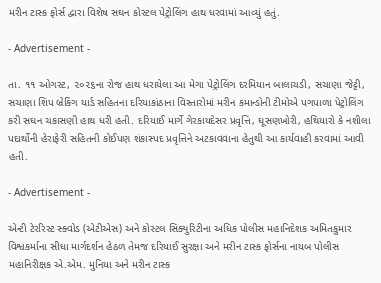મરીન ટાસ્ક ફોર્સ દ્વારા વિશેષ સઘન કોસ્ટલ પેટ્રોલિંગ હાથ ધરવામાં આવ્યું હતું.

- Advertisement -

તા. ૧૧ ઓગસ્ટ, ૨૦૨૬ના રોજ હાથ ધરાયેલા આ મેગા પેટ્રોલિંગ દરમિયાન બાલાચડી, સચાણા જેટ્ટી, સચાણા શિપ બ્રેકિંગ યાર્ડ સહિતના દરિયાકાંઠાના વિસ્તારોમાં મરીન કમાન્ડોની ટીમોએ પગપાળા પેટ્રોલિંગ કરી સઘન ચકાસણી હાથ ધરી હતી. દરિયાઈ માર્ગે ગેરકાયદેસર પ્રવૃત્તિ, ઘૂસણખોરી, હથિયારો કે નશીલા પદાર્થોની હેરાફેરી સહિતની કોઈપણ શંકાસ્પદ પ્રવૃત્તિને અટકાવવાના હેતુથી આ કાર્યવાહી કરવામાં આવી હતી.

- Advertisement -

એન્ટી ટેરરિસ્ટ સ્ક્વોડ (એટીએસ) અને કોસ્ટલ સિક્યુરિટીના અધિક પોલીસ મહાનિદેશક અમિતકુમાર વિશ્વકર્માના સીધા માર્ગદર્શન હેઠળ તેમજ દરિયાઈ સુરક્ષા અને મરીન ટાસ્ક ફોર્સના નાયબ પોલીસ મહાનિરીક્ષક એ.એમ. મુનિયા અને મરીન ટાસ્ક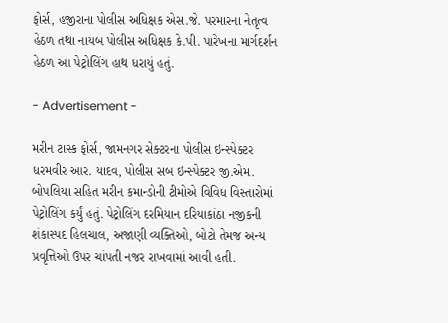ફોર્સ, હજીરાના પોલીસ અધિક્ષક એસ.જે. પરમારના નેતૃત્વ હેઠળ તથા નાયબ પોલીસ અધિક્ષક કે.પી. પારેખના માર્ગદર્શન હેઠળ આ પેટ્રોલિંગ હાથ ધરાયું હતું.

- Advertisement -

મરીન ટાસ્ક ફોર્સ, જામનગર સેક્ટરના પોલીસ ઇન્સ્પેક્ટર ધરમવીર આર. યાદવ, પોલીસ સબ ઇન્સ્પેક્ટર જી.એમ. બોપલિયા સહિત મરીન કમાન્ડોની ટીમોએ વિવિધ વિસ્તારોમાં પેટ્રોલિંગ કર્યું હતું. પેટ્રોલિંગ દરમિયાન દરિયાકાંઠા નજીકની શંકાસ્પદ હિલચાલ, અજાણી વ્યક્તિઓ, બોટો તેમજ અન્ય પ્રવૃત્તિઓ ઉપર ચાંપતી નજર રાખવામાં આવી હતી.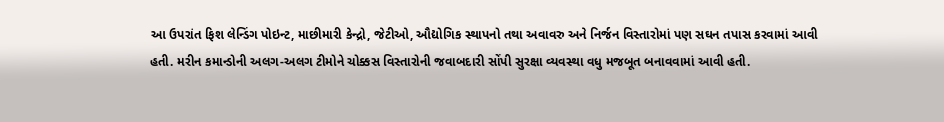આ ઉપરાંત ફિશ લેન્ડિંગ પોઇન્ટ, માછીમારી કેન્દ્રો, જેટીઓ, ઔદ્યોગિક સ્થાપનો તથા અવાવરુ અને નિર્જન વિસ્તારોમાં પણ સઘન તપાસ કરવામાં આવી હતી. મરીન કમાન્ડોની અલગ-અલગ ટીમોને ચોક્કસ વિસ્તારોની જવાબદારી સોંપી સુરક્ષા વ્યવસ્થા વધુ મજબૂત બનાવવામાં આવી હતી.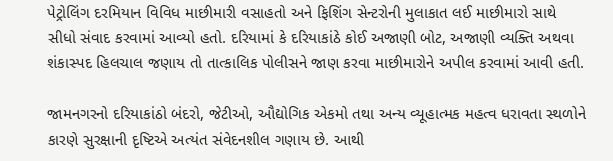પેટ્રોલિંગ દરમિયાન વિવિધ માછીમારી વસાહતો અને ફિશિંગ સેન્ટરોની મુલાકાત લઈ માછીમારો સાથે સીધો સંવાદ કરવામાં આવ્યો હતો. દરિયામાં કે દરિયાકાંઠે કોઈ અજાણી બોટ, અજાણી વ્યક્તિ અથવા શંકાસ્પદ હિલચાલ જણાય તો તાત્કાલિક પોલીસને જાણ કરવા માછીમારોને અપીલ કરવામાં આવી હતી.

જામનગરનો દરિયાકાંઠો બંદરો, જેટીઓ, ઔદ્યોગિક એકમો તથા અન્ય વ્યૂહાત્મક મહત્વ ધરાવતા સ્થળોને કારણે સુરક્ષાની દૃષ્ટિએ અત્યંત સંવેદનશીલ ગણાય છે. આથી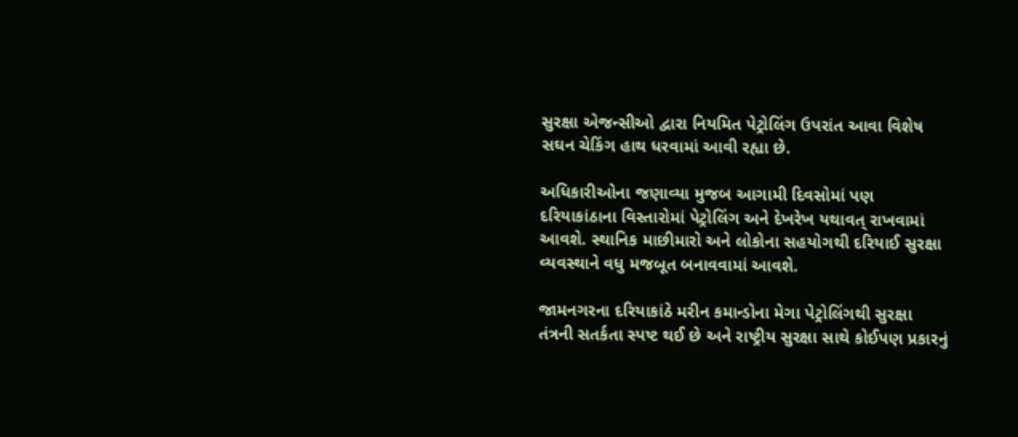સુરક્ષા એજન્સીઓ દ્વારા નિયમિત પેટ્રોલિંગ ઉપરાંત આવા વિશેષ સઘન ચેકિંગ હાથ ધરવામાં આવી રહ્યા છે.

અધિકારીઓના જણાવ્યા મુજબ આગામી દિવસોમાં પણ દરિયાકાંઠાના વિસ્તારોમાં પેટ્રોલિંગ અને દેખરેખ યથાવત્ રાખવામાં આવશે. સ્થાનિક માછીમારો અને લોકોના સહયોગથી દરિયાઈ સુરક્ષા વ્યવસ્થાને વધુ મજબૂત બનાવવામાં આવશે.

જામનગરના દરિયાકાંઠે મરીન કમાન્ડોના મેગા પેટ્રોલિંગથી સુરક્ષા તંત્રની સતર્કતા સ્પષ્ટ થઈ છે અને રાષ્ટ્રીય સુરક્ષા સાથે કોઈપણ પ્રકારનું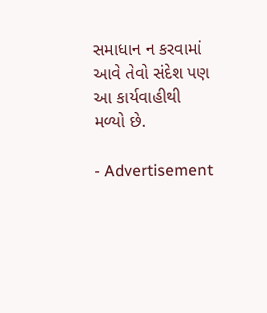સમાધાન ન કરવામાં આવે તેવો સંદેશ પણ આ કાર્યવાહીથી મળ્યો છે.

- Advertisement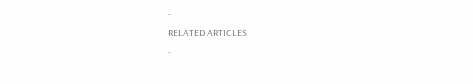-
RELATED ARTICLES
-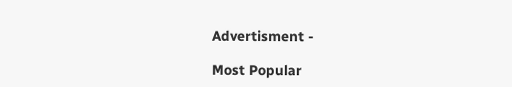Advertisment -

Most Popular